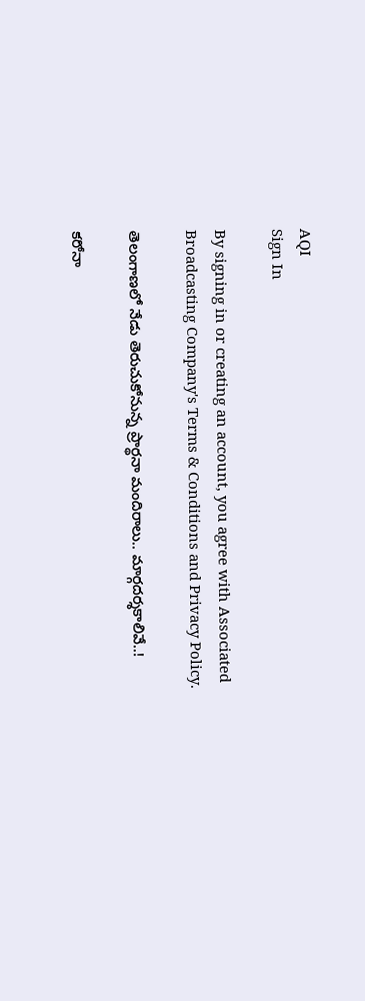AQI
Sign In

By signing in or creating an account, you agree with Associated Broadcasting Company's Terms & Conditions and Privacy Policy.

తెలంగాణలో నేడు తెరుచుకోనున్న ప్రార్థనా మందిరాలు.. మార్గదర్శకాలివే..!

కరోనా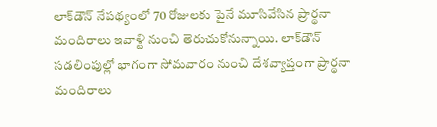లాక్‌డౌన్ నేపథ్యంలో 70 రోజులకు పైనే మూసివేసిన ప్రార్థనా మందిరాలు ఇవాళ్టి నుంచి తెరుచుకోనున్నాయి. లాక్‌డౌన్ సడలింపుల్లో భాగంగా సోమవారం నుంచి దేశవ్యాప్తంగా ప్రార్థనా మందిరాలు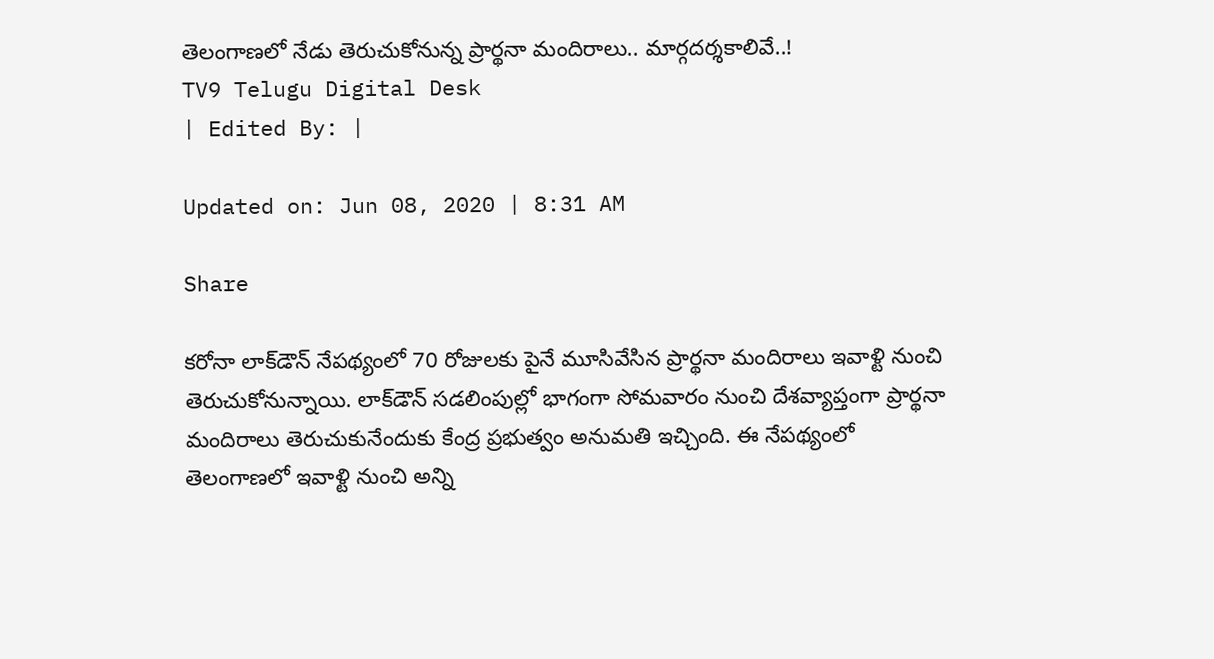తెలంగాణలో నేడు తెరుచుకోనున్న ప్రార్థనా మందిరాలు.. మార్గదర్శకాలివే..!
TV9 Telugu Digital Desk
| Edited By: |

Updated on: Jun 08, 2020 | 8:31 AM

Share

కరోనా లాక్‌డౌన్ నేపథ్యంలో 70 రోజులకు పైనే మూసివేసిన ప్రార్థనా మందిరాలు ఇవాళ్టి నుంచి తెరుచుకోనున్నాయి. లాక్‌డౌన్ సడలింపుల్లో భాగంగా సోమవారం నుంచి దేశవ్యాప్తంగా ప్రార్థనా మందిరాలు తెరుచుకునేందుకు కేంద్ర ప్రభుత్వం అనుమతి ఇచ్చింది. ఈ నేపథ్యంలో తెలంగాణలో ఇవాళ్టి నుంచి అన్ని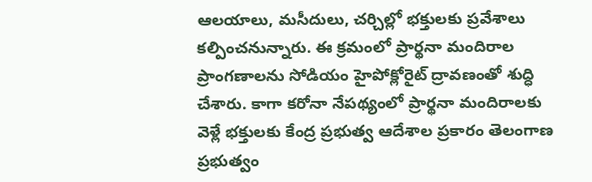ఆలయాలు, మసీదులు, చర్చిల్లో భక్తులకు ప్రవేశాలు కల్పించనున్నారు. ఈ క్రమంలో ప్రార్థనా మందిరాల ప్రాంగణాలను సోడియం హైపోక్లోరైట్ ద్రావణంతో శుద్ధి చేశారు. కాగా కరోనా నేపథ్యంలో ప్రార్థనా మందిరాలకు వెళ్లే భక్తులకు కేంద్ర ప్రభుత్వ ఆదేశాల ప్రకారం తెలంగాణ ప్రభుత్వం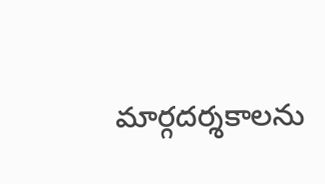మార్గదర్శకాలను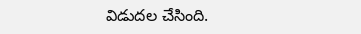విడుదల చేసింది.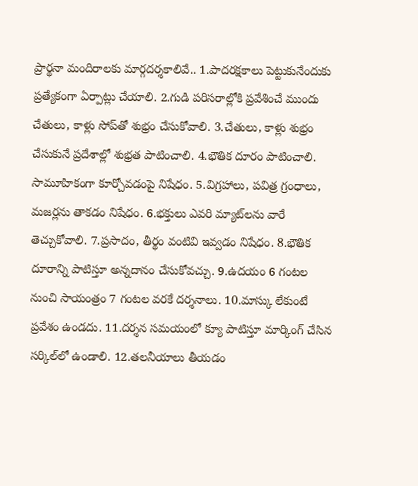ప్రార్థనా మందిరాలకు మార్గదర్శకాలివే.. 1.పాదరక్షకాలు పెట్టుకునేందుకు ప్రత్యేకంగా ఏర్పాట్లు చేయాలి. 2.గుడి పరిసరాల్లోకి ప్రవేశించే ముందు చేతులు, కాళ్లు సోప్‌తో శుభ్రం చేసుకోవాలి. 3.చేతులు, కాళ్లు శుభ్రం చేసుకునే ప్రదేశాల్లో శుభ్రత పాటించాలి. 4.భౌతిక దూరం పాటించాలి. సామూహికంగా కూర్చోవడంపై నిషేధం. 5.విగ్రహాలు, పవిత్ర గ్రంధాలు, మజర్లను తాకడం నిషేధం. 6.భక్తులు ఎవరి మ్యాట్‌లను వారే తెచ్చుకోవాలి. 7.ప్రసాదం, తీర్థం వంటివి ఇవ్వడం నిషేధం. 8.భౌతిక దూరాన్ని పాటిస్తూ అన్నదానం చేసుకోవచ్చు. 9.ఉదయం 6 గంటల నుంచి సాయంత్రం 7 గంటల వరకే దర్శనాలు. 10.మాస్కు లేకుంటే ప్రవేశం ఉండదు. 11.దర్శన సమయంలో క్యూ పాటిస్తూ మార్కింగ్ చేసిన సర్కిల్‌లో ఉండాలి. 12.తలనీయాలు తీయడం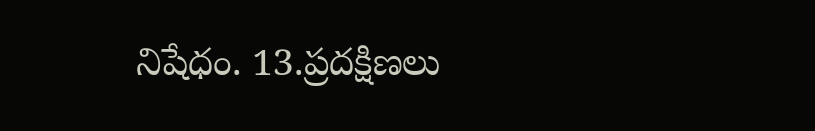నిషేధం. 13.ప్రదక్షిణలు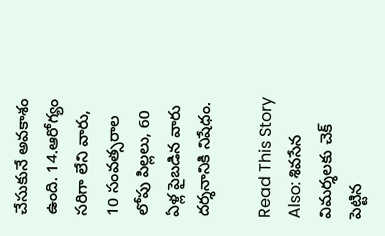చేసుకునే అవకాశం ఉంది. 14.ఆరోగ్యం సరిగా లేని వారు, 10 సంవత్సరాల లోపు పిల్లలు, 60 ఏళ్ల పైబడిన వారు దర్శనానికి నిషేధం.

Read This Story Also: శివసేన విమర్శలకు చెక్‌ పెట్టిన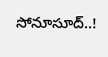సోనూసూద్..!